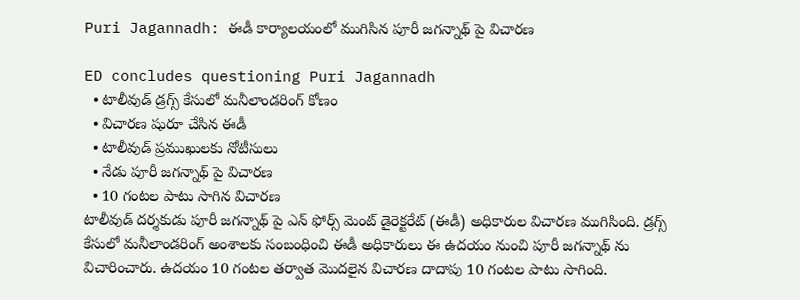Puri Jagannadh: ఈడీ కార్యాలయంలో ముగిసిన పూరీ జగన్నాథ్ పై విచారణ

ED concludes questioning Puri Jagannadh
  • టాలీవుడ్ డ్రగ్స్ కేసులో మనీలాండరింగ్ కోణం
  • విచారణ షురూ చేసిన ఈడీ
  • టాలీవుడ్ ప్రముఖులకు నోటీసులు
  • నేడు పూరీ జగన్నాథ్ పై విచారణ
  • 10 గంటల పాటు సాగిన విచారణ
టాలీవుడ్ దర్శకుడు పూరీ జగన్నాథ్ పై ఎన్ ఫోర్స్ మెంట్ డైరెక్టరేట్ (ఈడీ) అధికారుల విచారణ ముగిసింది. డ్రగ్స్ కేసులో మనీలాండరింగ్ అంశాలకు సంబంధించి ఈడీ అధికారులు ఈ ఉదయం నుంచి పూరీ జగన్నాథ్ ను విచారించారు. ఉదయం 10 గంటల తర్వాత మొదలైన విచారణ దాదాపు 10 గంటల పాటు సాగింది.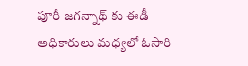పూరీ జగన్నాథ్ కు ఈడీ అధికారులు మధ్యలో ఓసారి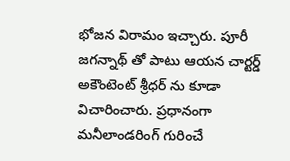భోజన విరామం ఇచ్చారు. పూరీ జగన్నాథ్ తో పాటు ఆయన చార్టర్డ్ అకౌంటెంట్ శ్రీధర్ ను కూడా విచారించారు. ప్రధానంగా మనీలాండరింగ్ గురించే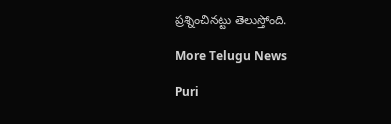ప్రశ్నించినట్టు తెలుస్తోంది.

More Telugu News

Puri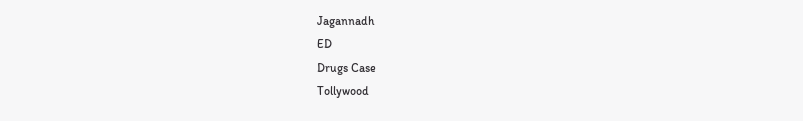Jagannadh
ED
Drugs Case
Tollywood